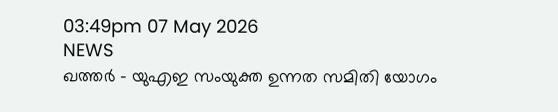03:49pm 07 May 2026
NEWS
ഖത്തർ - യുഎഇ സംയുക്ത ഉന്നത സമിതി യോഗം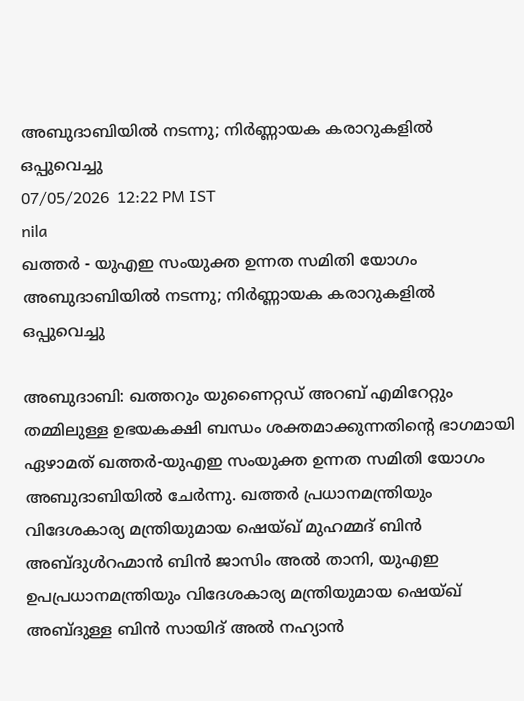അബുദാബിയിൽ നടന്നു; നിർണ്ണായക കരാറുകളിൽ ഒപ്പുവെച്ചു
07/05/2026  12:22 PM IST
nila
ഖത്തർ - യുഎഇ സംയുക്ത ഉന്നത സമിതി യോഗം അബുദാബിയിൽ നടന്നു; നിർണ്ണായക കരാറുകളിൽ ഒപ്പുവെച്ചു

അബുദാബി: ഖത്തറും യുണൈറ്റഡ് അറബ് എമിറേറ്റും തമ്മിലുള്ള ഉഭയകക്ഷി ബന്ധം ശക്തമാക്കുന്നതിന്റെ ഭാഗമായി ഏഴാമത് ഖത്തർ-യുഎഇ സംയുക്ത ഉന്നത സമിതി യോഗം അബുദാബിയിൽ ചേർന്നു. ഖത്തർ പ്രധാനമന്ത്രിയും വിദേശകാര്യ മന്ത്രിയുമായ ഷെയ്ഖ് മുഹമ്മദ് ബിൻ അബ്ദുൾറഹ്മാൻ ബിൻ ജാസിം അൽ താനി, യുഎഇ ഉപപ്രധാനമന്ത്രിയും വിദേശകാര്യ മന്ത്രിയുമായ ഷെയ്ഖ് അബ്ദുള്ള ബിൻ സായിദ് അൽ നഹ്യാൻ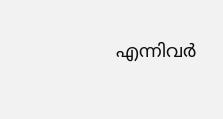എന്നിവർ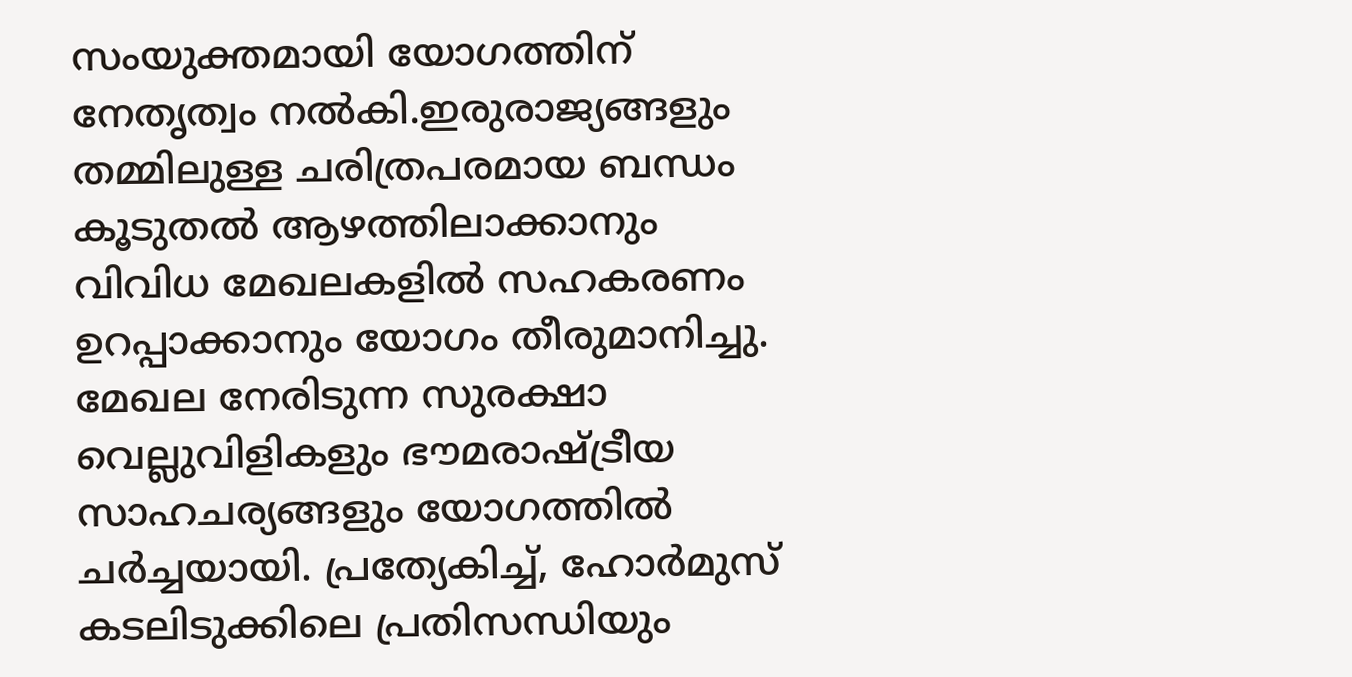സംയുക്തമായി യോഗത്തിന് നേതൃത്വം നൽകി.ഇരുരാജ്യങ്ങളും തമ്മിലുള്ള ചരിത്രപരമായ ബന്ധം കൂടുതൽ ആഴത്തിലാക്കാനും വിവിധ മേഖലകളിൽ സഹകരണം ഉറപ്പാക്കാനും യോഗം തീരുമാനിച്ചു. മേഖല നേരിടുന്ന സുരക്ഷാ വെല്ലുവിളികളും ഭൗമരാഷ്ട്രീയ സാഹചര്യങ്ങളും യോഗത്തിൽ ചർച്ചയായി. പ്രത്യേകിച്ച്, ഹോർമുസ് കടലിടുക്കിലെ പ്രതിസന്ധിയും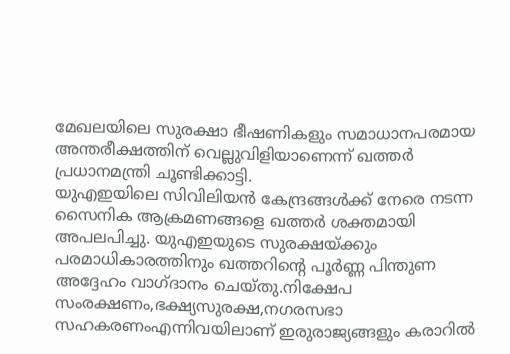മേഖലയിലെ സുരക്ഷാ ഭീഷണികളും സമാധാനപരമായ അന്തരീക്ഷത്തിന് വെല്ലുവിളിയാണെന്ന് ഖത്തർ പ്രധാനമന്ത്രി ചൂണ്ടിക്കാട്ടി.
യുഎഇയിലെ സിവിലിയൻ കേന്ദ്രങ്ങൾക്ക് നേരെ നടന്ന സൈനിക ആക്രമണങ്ങളെ ഖത്തർ ശക്തമായി അപലപിച്ചു. യുഎഇയുടെ സുരക്ഷയ്ക്കും പരമാധികാരത്തിനും ഖത്തറിന്റെ പൂർണ്ണ പിന്തുണ അദ്ദേഹം വാഗ്ദാനം ചെയ്തു.നിക്ഷേപ സംരക്ഷണം,ഭക്ഷ്യസുരക്ഷ,നഗരസഭാ സഹകരണംഎന്നിവയിലാണ് ഇരുരാജ്യങ്ങളും കരാറിൽ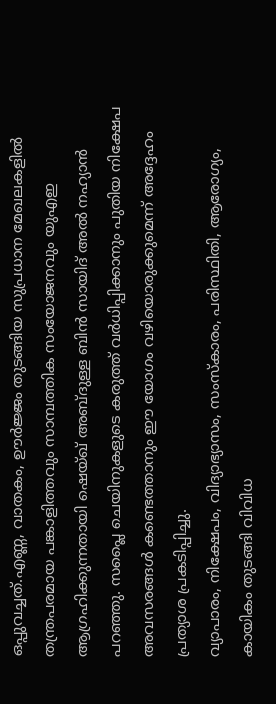ഒപ്പുവച്ചത്.എണ്ണ, വാതകം, ഊർജ്ജം തുടങ്ങിയ സുപ്രധാന മേഖലകളിൽ തന്ത്രപരമായ പങ്കാളിത്തവും സാമ്പത്തിക സംയോജനവും യുഎഇ ആഗ്രഹിക്കുന്നതായി ഷെയ്ഖ് അബ്ദുള്ള ബിൻ സായിദ് അൽ നഹ്യാൻ പറഞ്ഞു. സപ്ലൈ ചെയിനുകളുടെ കരുത്ത് വർധിപ്പിക്കാനും പുതിയ നിക്ഷേപ അവസരങ്ങൾ കണ്ടെത്താനും ഈ യോഗം വഴിയൊരുക്കുമെന്ന് അദ്ദേഹം പ്രത്യാശ പ്രകടിപ്പിച്ചു.
വ്യാപാരം, നിക്ഷേപം, വിദ്യാഭ്യാസം, സംസ്‌കാരം, പരിസ്ഥിതി, ആരോഗ്യം, കായികം തുടങ്ങി വിവിധ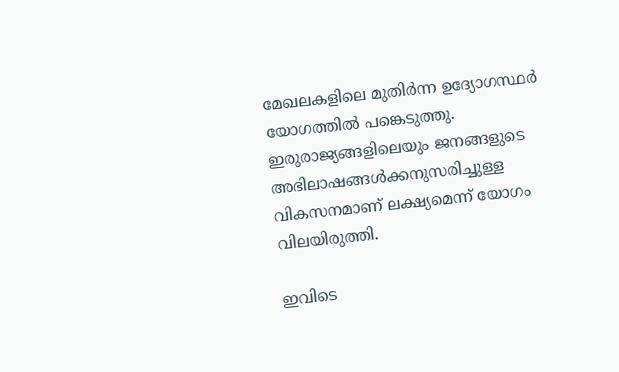മേഖലകളിലെ മുതിർന്ന ഉദ്യോഗസ്ഥർ യോഗത്തിൽ പങ്കെടുത്തു. ഇരുരാജ്യങ്ങളിലെയും ജനങ്ങളുടെ അഭിലാഷങ്ങൾക്കനുസരിച്ചുള്ള വികസനമാണ് ലക്ഷ്യമെന്ന് യോഗം വിലയിരുത്തി.

ഇവിടെ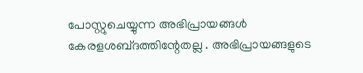പോസ്റ്റുചെയ്യുന്ന അഭിപ്രായങ്ങള്‍ കേരളശബ്‌ദത്തിന്റേതല്ല . അഭിപ്രായങ്ങളുടെ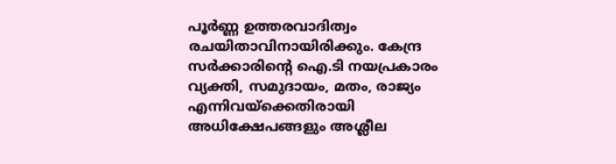പൂര്‍ണ്ണ ഉത്തരവാദിത്വം രചയിതാവിനായിരിക്കും. കേന്ദ്ര സർക്കാരിന്റെ ഐ.ടി നയപ്രകാരം വ്യക്തി, സമുദായം, മതം, രാജ്യം എന്നിവയ്ക്കെതിരായി അധിക്ഷേപങ്ങളും അശ്ലീല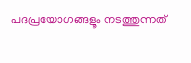പദപ്രയോഗങ്ങളൂം നടത്തുന്നത്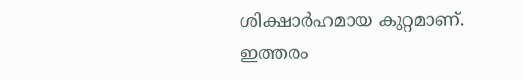ശിക്ഷാര്‍ഹമായ കുറ്റമാണ്. ഇത്തരം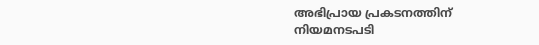അഭിപ്രായ പ്രകടനത്തിന് നിയമനടപടി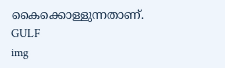കൈക്കൊള്ളുന്നതാണ്.
GULF
img